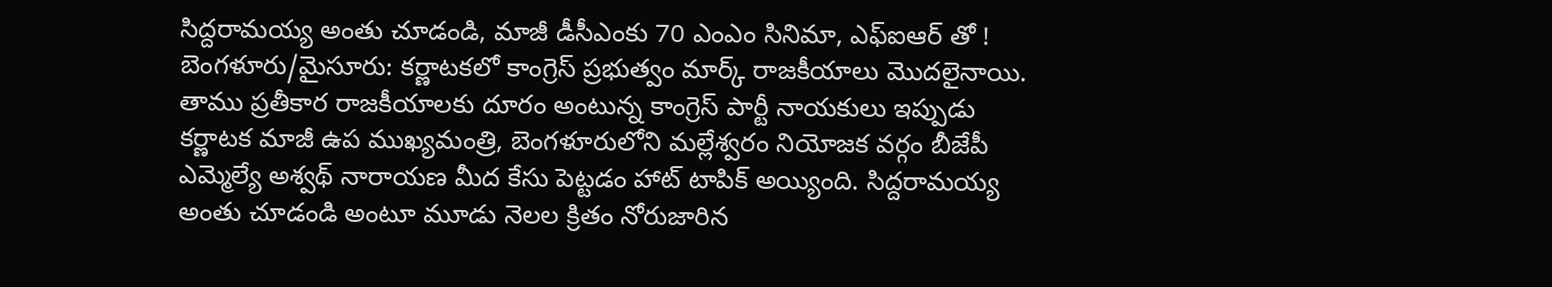సిద్దరామయ్య అంతు చూడండి, మాజీ డీసీఎంకు 70 ఎంఎం సినిమా, ఎఫ్ఐఆర్ తో !
బెంగళూరు/మైసూరు: కర్ణాటకలో కాంగ్రెస్ ప్రభుత్వం మార్క్ రాజకీయాలు మొదలైనాయి. తాము ప్రతీకార రాజకీయాలకు దూరం అంటున్న కాంగ్రెస్ పార్టీ నాయకులు ఇప్పుడు కర్ణాటక మాజీ ఉప ముఖ్యమంత్రి, బెంగళూరులోని మల్లేశ్వరం నియోజక వర్గం బీజేపీ ఎమ్మెల్యే అశ్వథ్ నారాయణ మీద కేసు పెట్టడం హాట్ టాపిక్ అయ్యింది. సిద్దరామయ్య అంతు చూడండి అంటూ మూడు నెలల క్రితం నోరుజారిన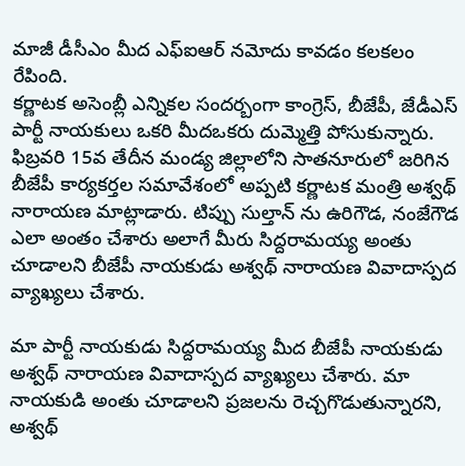మాజీ డీసీఎం మీద ఎఫ్ఐఆర్ నమోదు కావడం కలకలం రేపింది.
కర్ణాటక అసెంబ్లీ ఎన్నికల సందర్బంగా కాంగ్రెస్, బీజేపీ, జేడీఎస్ పార్టీ నాయకులు ఒకరి మీదఒకరు దుమ్మెత్తి పోసుకున్నారు. ఫిబ్రవరి 15వ తేదీన మండ్య జిల్లాలోని సాతనూరులో జరిగిన బీజేపీ కార్యకర్తల సమావేశంలో అప్పటి కర్ణాటక మంత్రి అశ్వథ్ నారాయణ మాట్లాడారు. టిప్పు సుల్తాన్ ను ఉరిగౌడ, నంజేగౌడ ఎలా అంతం చేశారు అలాగే మీరు సిద్దరామయ్య అంతు చూడాలని బీజేపీ నాయకుడు అశ్వథ్ నారాయణ వివాదాస్పద వ్యాఖ్యలు చేశారు.

మా పార్టీ నాయకుడు సిద్దరామయ్య మీద బీజేపీ నాయకుడు అశ్వథ్ నారాయణ వివాదాస్పద వ్యాఖ్యలు చేశారు. మా నాయకుడి అంతు చూడాలని ప్రజలను రెచ్చగొడుతున్నారని, అశ్వథ్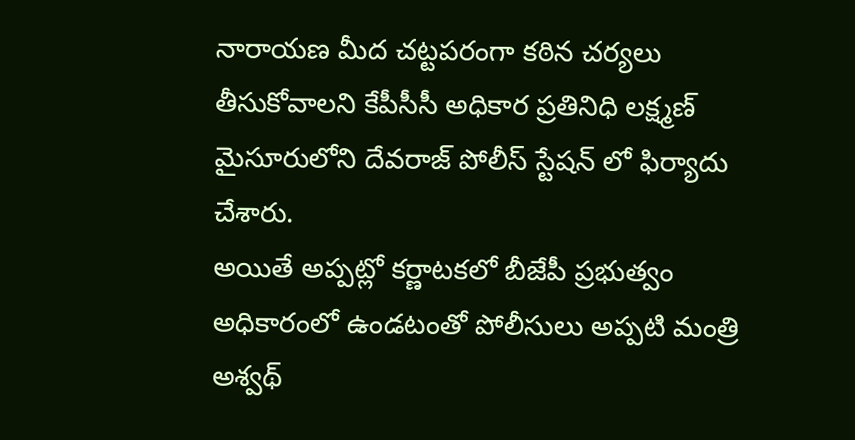నారాయణ మీద చట్టపరంగా కఠిన చర్యలు తీసుకోవాలని కేపీసీసీ అధికార ప్రతినిధి లక్ష్మణ్ మైసూరులోని దేవరాజ్ పోలీస్ స్టేషన్ లో ఫిర్యాదు చేశారు.
అయితే అప్పట్లో కర్ణాటకలో బీజేపీ ప్రభుత్వం అధికారంలో ఉండటంతో పోలీసులు అప్పటి మంత్రి అశ్వథ్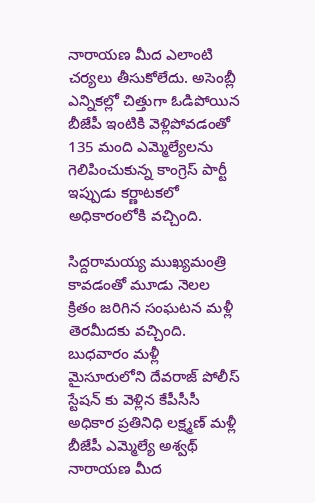నారాయణ మీద ఎలాంటి చర్యలు తీసుకోలేదు. అసెంబ్లీ ఎన్నికల్లో చిత్తుగా ఓడిపోయిన బీజేపీ ఇంటికి వెళ్లిపోవడంతో 135 మంది ఎమ్మెల్యేలను గెలిపించుకున్న కాంగ్రెస్ పార్టీ ఇప్పుడు కర్ణాటకలో అధికారంలోకి వచ్చింది.

సిద్దరామయ్య ముఖ్యమంత్రి కావడంతో మూడు నెలల క్రితం జరిగిన సంఘటన మళ్లీ తెరమీదకు వచ్చింది. బుధవారం మళ్లీ మైసూరులోని దేవరాజ్ పోలీస్ స్టేషన్ కు వెళ్లిన కేపీసీసీ అధికార ప్రతినిధి లక్ష్మణ్ మళ్లీ బీజేపీ ఎమ్మెల్యే అశ్వథ్ నారాయణ మీద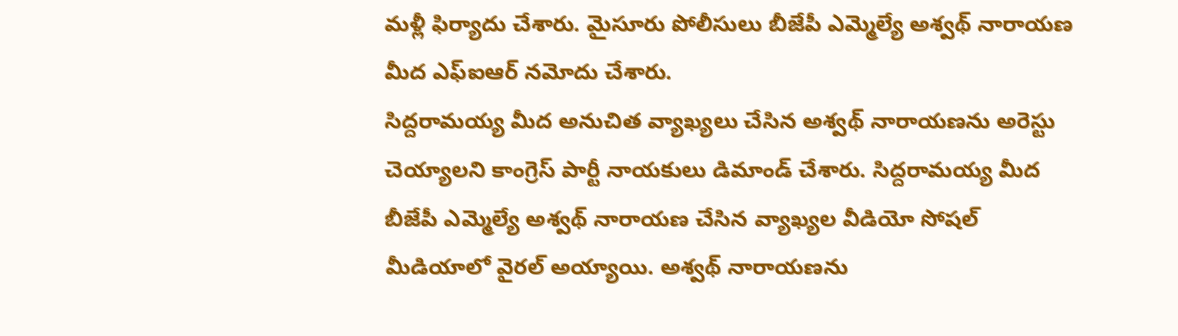మళ్లీ ఫిర్యాదు చేశారు. మైసూరు పోలీసులు బీజేపీ ఎమ్మెల్యే అశ్వథ్ నారాయణ మీద ఎఫ్ఐఆర్ నమోదు చేశారు.
సిద్దరామయ్య మీద అనుచిత వ్యాఖ్యలు చేసిన అశ్వథ్ నారాయణను అరెస్టు చెయ్యాలని కాంగ్రెస్ పార్టీ నాయకులు డిమాండ్ చేశారు. సిద్దరామయ్య మీద బీజేపీ ఎమ్మెల్యే అశ్వథ్ నారాయణ చేసిన వ్యాఖ్యల వీడియో సోషల్ మీడియాలో వైరల్ అయ్యాయి. అశ్వథ్ నారాయణను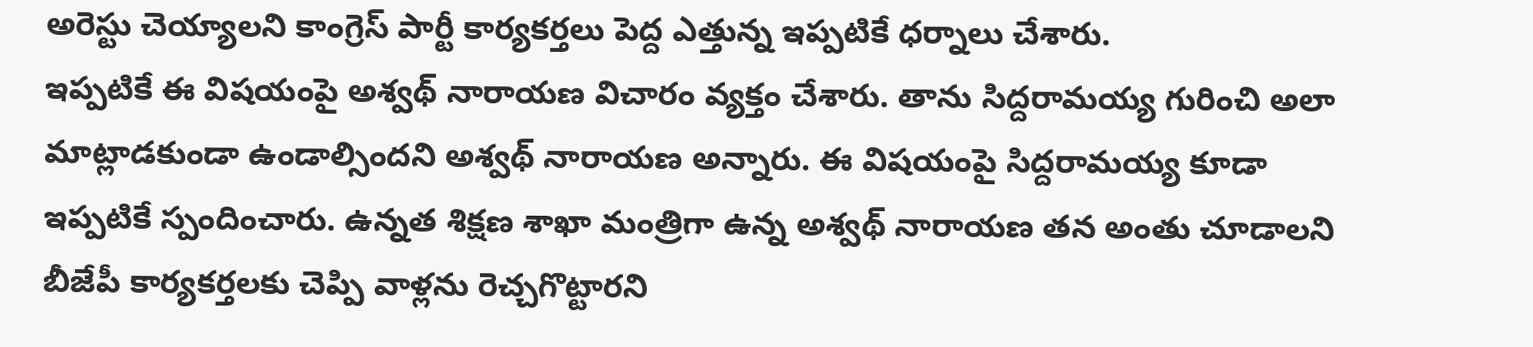అరెస్టు చెయ్యాలని కాంగ్రెస్ పార్టీ కార్యకర్తలు పెద్ద ఎత్తున్న ఇప్పటికే ధర్నాలు చేశారు.
ఇప్పటికే ఈ విషయంపై అశ్వథ్ నారాయణ విచారం వ్యక్తం చేశారు. తాను సిద్దరామయ్య గురించి అలా మాట్లాడకుండా ఉండాల్సిందని అశ్వథ్ నారాయణ అన్నారు. ఈ విషయంపై సిద్దరామయ్య కూడా ఇప్పటికే స్పందించారు. ఉన్నత శిక్షణ శాఖా మంత్రిగా ఉన్న అశ్వథ్ నారాయణ తన అంతు చూడాలని బీజేపీ కార్యకర్తలకు చెప్పి వాళ్లను రెచ్చగొట్టారని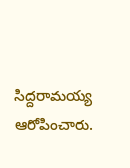సిద్దరామయ్య ఆరోపించారు.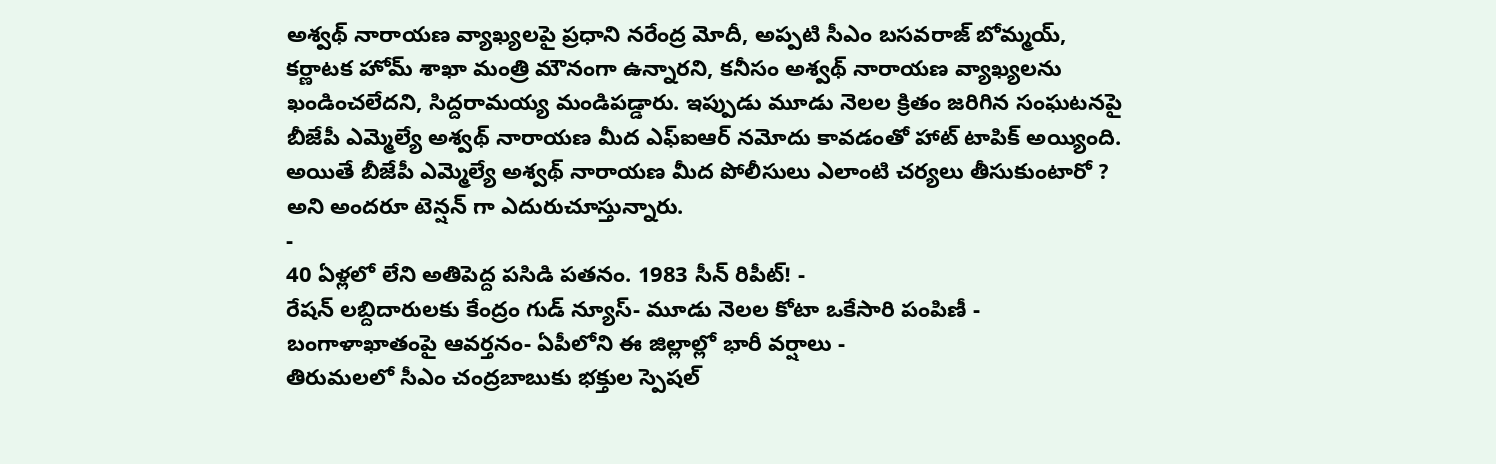అశ్వథ్ నారాయణ వ్యాఖ్యలపై ప్రధాని నరేంద్ర మోదీ, అప్పటి సీఎం బసవరాజ్ బోమ్మయ్, కర్ణాటక హోమ్ శాఖా మంత్రి మౌనంగా ఉన్నారని, కనీసం అశ్వథ్ నారాయణ వ్యాఖ్యలను ఖండించలేదని, సిద్దరామయ్య మండిపడ్డారు. ఇప్పుడు మూడు నెలల క్రితం జరిగిన సంఘటనపై బీజేపీ ఎమ్మెల్యే అశ్వథ్ నారాయణ మీద ఎఫ్ఐఆర్ నమోదు కావడంతో హాట్ టాపిక్ అయ్యింది. అయితే బీజేపీ ఎమ్మెల్యే అశ్వథ్ నారాయణ మీద పోలీసులు ఎలాంటి చర్యలు తీసుకుంటారో ? అని అందరూ టెన్షన్ గా ఎదురుచూస్తున్నారు.
-
40 ఏళ్లలో లేని అతిపెద్ద పసిడి పతనం. 1983 సీన్ రిపీట్! -
రేషన్ లబ్దిదారులకు కేంద్రం గుడ్ న్యూస్- మూడు నెలల కోటా ఒకేసారి పంపిణీ -
బంగాళాఖాతంపై ఆవర్తనం- ఏపీలోని ఈ జిల్లాల్లో భారీ వర్షాలు -
తిరుమలలో సీఎం చంద్రబాబుకు భక్తుల స్పెషల్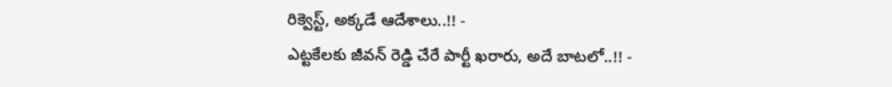రిక్వెస్ట్, అక్కడే ఆదేశాలు..!! -
ఎట్టకేలకు జీవన్ రెడ్డి చేరే పార్టీ ఖరారు, అదే బాటలో..!! -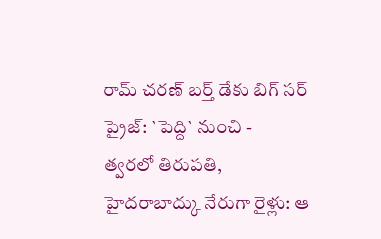రామ్ చరణ్ బర్త్ డేకు బిగ్ సర్ ప్రైజ్: `పెద్ది` నుంచి -
త్వరలో తిరుపతి, హైదరాబాద్కు నేరుగా రైళ్లు: ఆ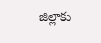జిల్లాకు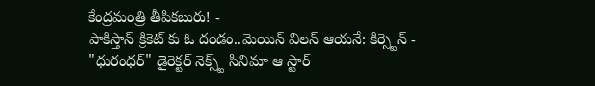కేంద్రమంత్రి తీపికబురు! -
పాకిస్తాన్ క్రికెట్ కు ఓ దండం..మెయిన్ విలన్ ఆయనే: కిర్స్టెన్ -
"ధురంధర్" డైరెక్టర్ నెక్స్ట్ సినిమా ఆ స్టార్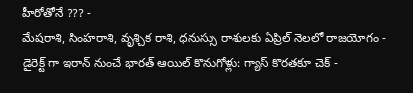హీరోతోనే ??? -
మేషరాశి, సింహరాశి, వృశ్చిక రాశి, ధనుస్సు రాశులకు ఏప్రిల్ నెలలో రాజయోగం -
డైరెక్ట్ గా ఇరాన్ నుంచే భారత్ ఆయిల్ కొనుగోళ్లు: గ్యాస్ కొరతకూ చెక్ -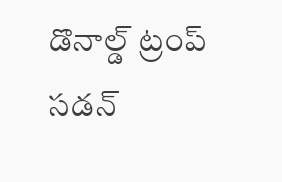డొనాల్డ్ ట్రంప్ సడన్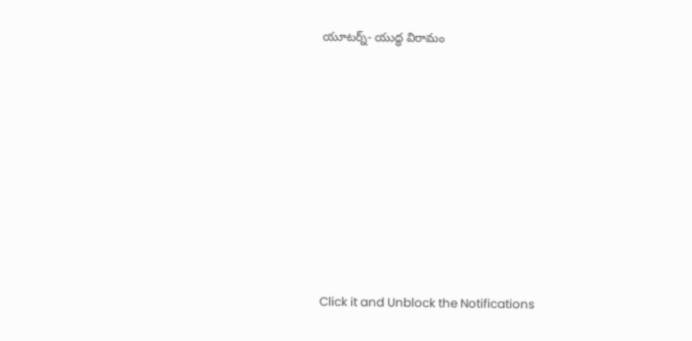యూటర్న్- యుద్ధ విరామం












Click it and Unblock the Notifications